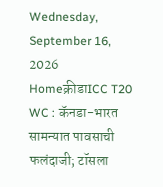Wednesday, September 16, 2026
Homeक्रीडाICC T20 WC : कॅनडा-भारत सामन्यात पावसाची फलंदाजी; टॉसला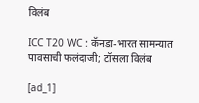विलंब

ICC T20 WC : कॅनडा-भारत सामन्यात पावसाची फलंदाजी; टॉसला विलंब

[ad_1]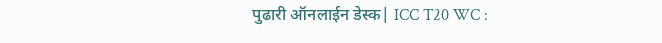पुढारी ऑनलाईन डेस्क| ICC T20 WC :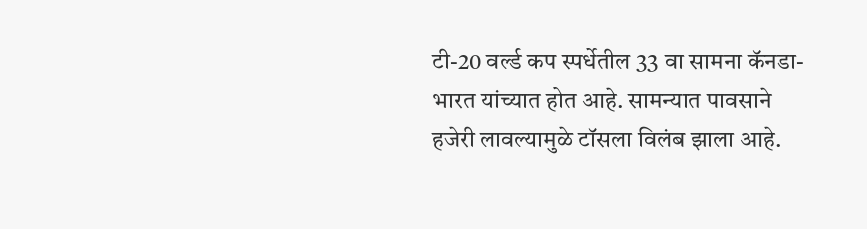टी-20 वर्ल्ड कप स्पर्धेतील 33 वा सामना कॅनडा-भारत यांच्यात होत आहे. सामन्यात पावसाने हजेरी लावल्यामुळे टॉसला विलंब झाला आहे.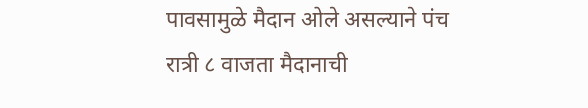पावसामुळे मैदान ओले असल्याने पंच रात्री ८ वाजता मैदानाची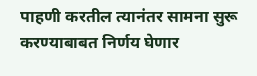पाहणी करतील त्यानंतर सामना सुरू करण्याबाबत निर्णय घेणार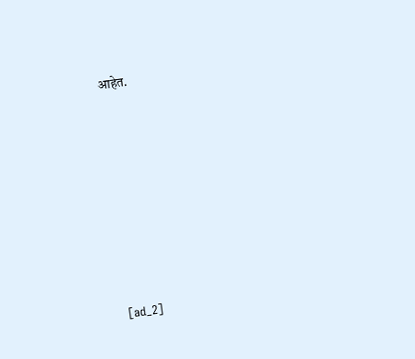आहेत.









[ad_2]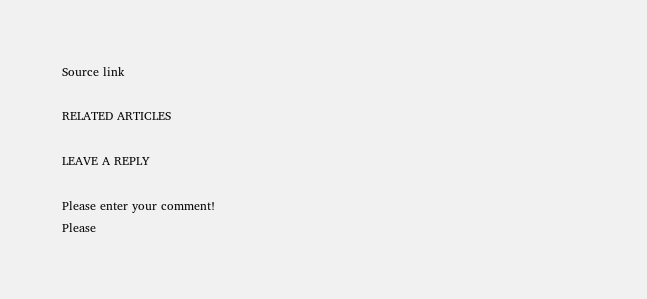Source link

RELATED ARTICLES

LEAVE A REPLY

Please enter your comment!
Please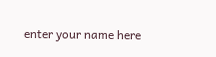enter your name here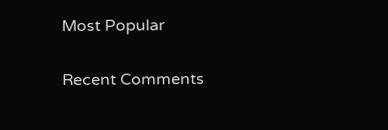Most Popular

Recent Comments